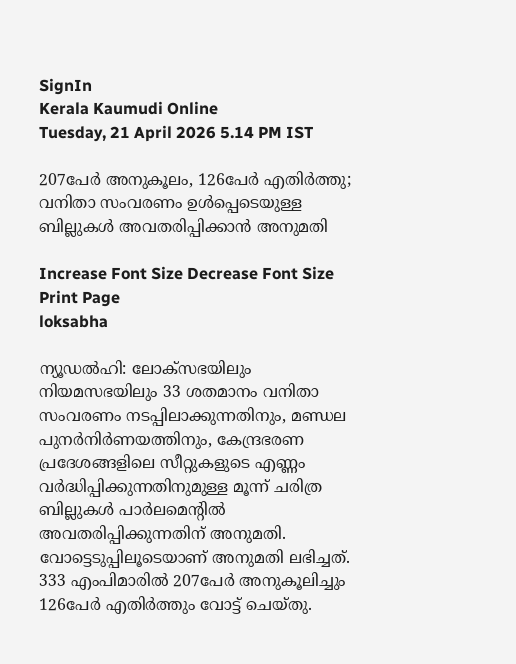SignIn
Kerala Kaumudi Online
Tuesday, 21 April 2026 5.14 PM IST

207പേർ അനുകൂലം, 126പേർ എതിർത്തു; വനിതാ സംവരണം ഉൾപ്പെടെയുള്ള ബില്ലുകൾ അവതരിപ്പിക്കാൻ അനുമതി

Increase Font Size Decrease Font Size Print Page
loksabha

ന്യൂഡൽഹി: ലോക്‌സഭയിലും നിയമസഭയിലും 33 ശതമാനം വനിതാ സംവരണം നടപ്പിലാക്കുന്നതിനും, മണ്ഡല പുനർനിർണയത്തിനും, കേന്ദ്രഭരണ പ്രദേശങ്ങളിലെ സീറ്റുകളുടെ എണ്ണം വർദ്ധിപ്പിക്കുന്നതിനുമുള്ള മൂന്ന് ചരിത്ര ബില്ലുകൾ പാർലമെന്റിൽ അവതരിപ്പിക്കുന്നതിന് അനുമതി. വോട്ടെടുപ്പിലൂടെയാണ് അനുമതി ലഭിച്ചത്. 333 എംപിമാരിൽ 207പേർ അനുകൂലിച്ചും 126പേർ എതിർത്തും വോട്ട് ചെയ്‌തു.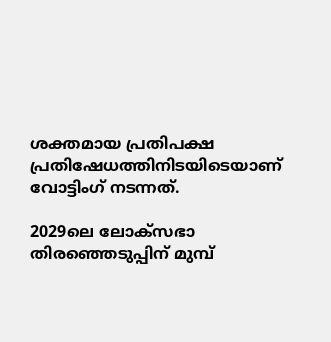ശക്തമായ പ്രതിപക്ഷ പ്രതിഷേധത്തിനിടയിടെയാണ് വോട്ടിംഗ് നടന്നത്.

2029ലെ ലോക്‌സഭാ തിരഞ്ഞെടുപ്പിന് മുമ്പ്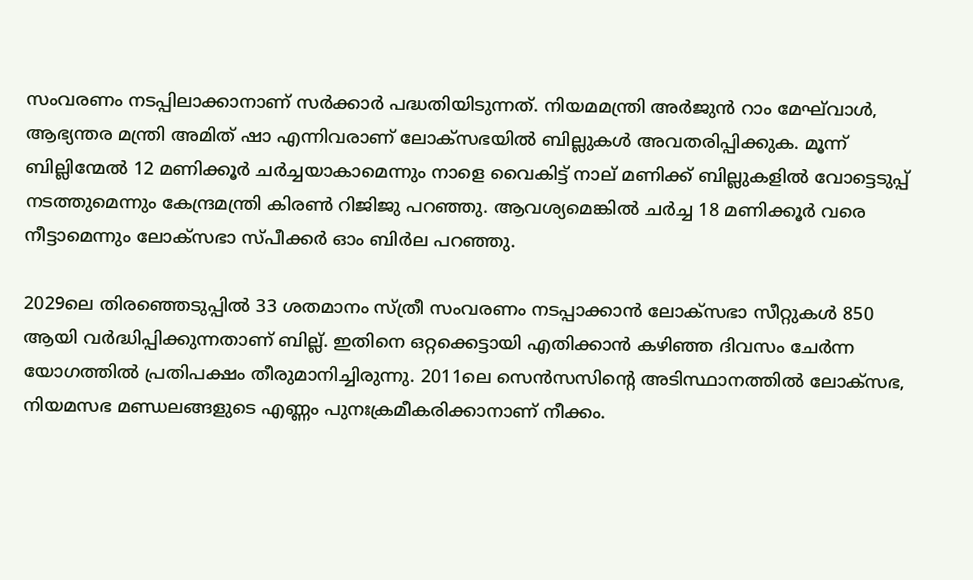സംവരണം നടപ്പിലാക്കാനാണ് സർക്കാർ പദ്ധതിയിടുന്നത്. നിയമമന്ത്രി അർജുൻ റാം മേഘ്‌വാൾ, ആഭ്യന്തര മന്ത്രി അമിത് ഷാ എന്നിവരാണ് ലോക്‌സഭയിൽ ബില്ലുകൾ അവതരിപ്പിക്കുക. മൂന്ന് ബില്ലിന്മേൽ 12 മണിക്കൂർ ചർച്ചയാകാമെന്നും നാളെ വൈകിട്ട് നാല് മണിക്ക് ബില്ലുകളിൽ വോട്ടെടുപ്പ് നടത്തുമെന്നും കേന്ദ്രമന്ത്രി കിരൺ റിജിജു പറഞ്ഞു. ആവശ്യമെങ്കിൽ ചർച്ച 18 മണിക്കൂർ വരെ നീട്ടാമെന്നും ലോക്‌സഭാ സ്‌പീക്കർ ഓം ബിർല പറഞ്ഞു.

2029ലെ തിരഞ്ഞെടുപ്പിൽ 33 ശതമാനം സ്‌ത്രീ സംവരണം നടപ്പാക്കാൻ ലോക്‌സഭാ സീറ്റുകൾ 850 ആയി വർദ്ധിപ്പിക്കുന്നതാണ് ബില്ല്. ഇതിനെ ഒറ്റക്കെട്ടായി എതി‌ക്കാൻ കഴിഞ്ഞ ദിവസം ചേ‌ർന്ന യോഗത്തിൽ പ്രതിപക്ഷം തീരുമാനിച്ചിരുന്നു. 2011ലെ സെൻസസിന്റെ അടിസ്ഥാനത്തിൽ ലോക്‌സഭ, നിയമസഭ മണ്ഡലങ്ങളുടെ എണ്ണം പുനഃക്രമീകരിക്കാനാണ് നീക്കം.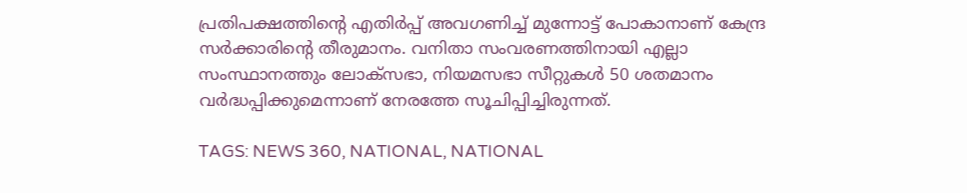പ്രതിപക്ഷത്തിന്റെ എതിർപ്പ് അവഗണിച്ച് മുന്നോട്ട് പോകാനാണ് കേന്ദ്ര സർക്കാരിന്റെ തീരുമാനം. വനിതാ സംവരണത്തിനായി എല്ലാ സംസ്ഥാനത്തും ലോക്‌സഭാ, നിയമസഭാ സീറ്റുകൾ 50 ശതമാനം വർദ്ധപ്പിക്കുമെന്നാണ് നേരത്തേ സൂചിപ്പിച്ചിരുന്നത്.

TAGS: NEWS 360, NATIONAL, NATIONAL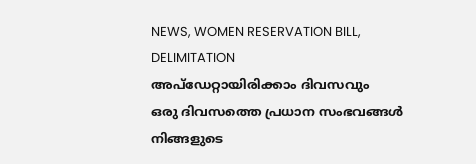NEWS, WOMEN RESERVATION BILL, DELIMITATION
അപ്ഡേറ്റായിരിക്കാം ദിവസവും
ഒരു ദിവസത്തെ പ്രധാന സംഭവങ്ങൾ നിങ്ങളുടെ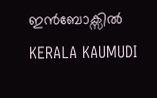ഇൻബോക്സിൽ
KERALA KAUMUDI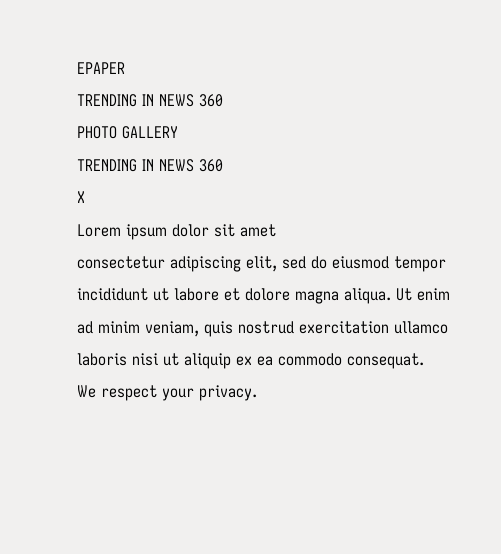EPAPER
TRENDING IN NEWS 360
PHOTO GALLERY
TRENDING IN NEWS 360
X
Lorem ipsum dolor sit amet
consectetur adipiscing elit, sed do eiusmod tempor incididunt ut labore et dolore magna aliqua. Ut enim ad minim veniam, quis nostrud exercitation ullamco laboris nisi ut aliquip ex ea commodo consequat.
We respect your privacy.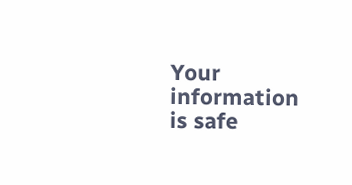Your information is safe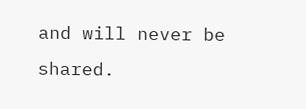and will never be shared.